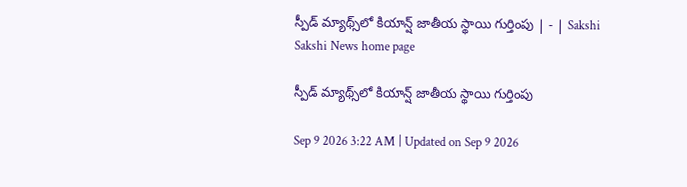స్పీడ్‌ మ్యాథ్స్‌లో కియాన్ష్‌ జాతీయ స్థాయి గుర్తింపు | - | Sakshi
Sakshi News home page

స్పీడ్‌ మ్యాథ్స్‌లో కియాన్ష్‌ జాతీయ స్థాయి గుర్తింపు

Sep 9 2026 3:22 AM | Updated on Sep 9 2026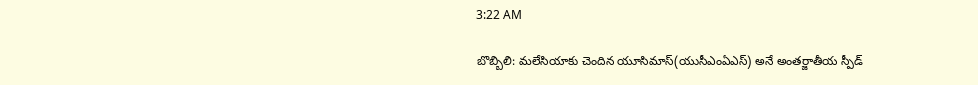3:22 AM

బొబ్బిలి: మలేసియాకు చెందిన యూసిమాస్‌(యుసీఎంఏఎస్‌) అనే అంతర్జాతీయ స్పీడ్‌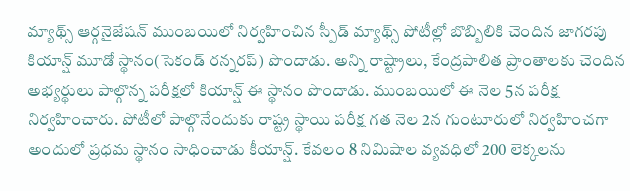మ్యాథ్స్‌ ఆర్గనైజేషన్‌ ముంబయిలో నిర్వహించిన స్పీడ్‌ మ్యాథ్స్‌ పోటీల్లో బొబ్బిలికి చెందిన జాగరపు కియాన్ష్‌ మూడో స్థానం(సెకండ్‌ రన్నరప్‌) పొందాడు. అన్ని రాష్ట్రాలు, కేంద్రపాలిత ప్రాంతాలకు చెందిన అభ్యర్థులు పాల్గొన్న పరీక్షలో కియాన్ష్‌ ఈ స్థానం పొందాడు. ముంబయిలో ఈ నెల 5న పరీక్ష నిర్వహించారు. పోటీలో పాల్గొనేందుకు రాష్ట్ర స్థాయి పరీక్ష గత నెల 2న గుంటూరులో నిర్వహించగా అందులో ప్రధమ స్థానం సాధించాడు కీయాన్ష్‌. కేవలం 8 నిమిషాల వ్యవధిలో 200 లెక్కలను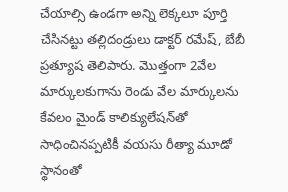చేయాల్సి ఉండగా అన్ని లెక్కలూ పూర్తి చేసినట్టు తల్లిదండ్రులు డాక్టర్‌ రమేష్‌, బేబీ ప్రత్యూష తెలిపారు. మొత్తంగా 2వేల మార్కులకుగాను రెండు వేల మార్కులను కేవలం మైండ్‌ కాలిక్యులేషన్‌తో సాధించినప్పటికీ వయసు రీత్యా మూడో స్థానంతో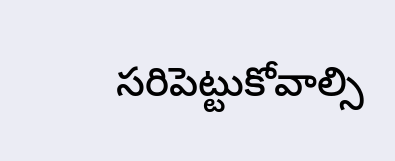సరిపెట్టుకోవాల్సి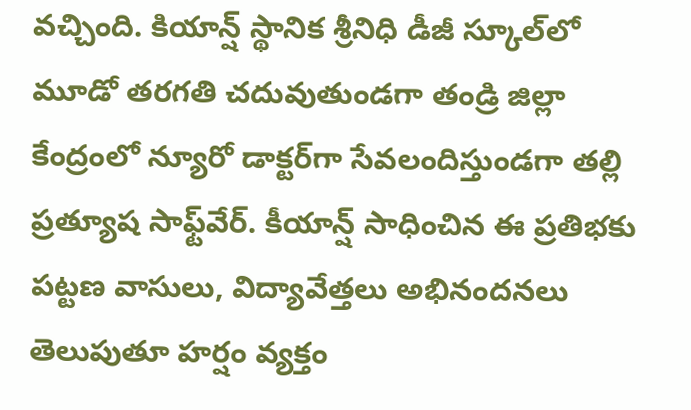వచ్చింది. కియాన్ష్‌ స్థానిక శ్రీనిధి డీజీ స్కూల్‌లో మూడో తరగతి చదువుతుండగా తండ్రి జిల్లా కేంద్రంలో న్యూరో డాక్టర్‌గా సేవలందిస్తుండగా తల్లి ప్రత్యూష సాఫ్ట్‌వేర్‌. కీయాన్ష్‌ సాధించిన ఈ ప్రతిభకు పట్టణ వాసులు, విద్యావేత్తలు అభినందనలు తెలుపుతూ హర్షం వ్యక్తం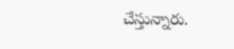చేస్తున్నారు.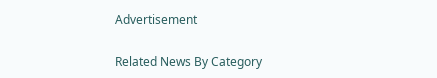Advertisement

Related News By Category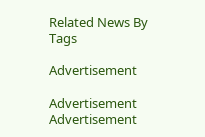Related News By Tags

Advertisement

Advertisement
Advertisement